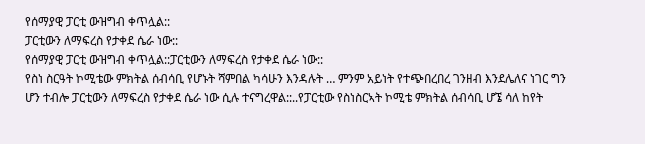የሰማያዊ ፓርቲ ውዝግብ ቀጥሏል::
ፓርቲውን ለማፍረስ የታቀደ ሴራ ነው::
የሰማያዊ ፓርቲ ውዝግብ ቀጥሏል::ፓርቲውን ለማፍረስ የታቀደ ሴራ ነው::
የስነ ስርዓት ኮሚቴው ምክትል ሰብሳቢ የሆኑት ሻምበል ካሳሁን እንዳሉት … ምንም አይነት የተጭበረበረ ገንዘብ እንደሌለና ነገር ግን ሆን ተብሎ ፓርቲውን ለማፍረስ የታቀደ ሴራ ነው ሲሉ ተናግረዋል::..የፓርቲው የስነስርኣት ኮሚቴ ምክትል ሰብሳቢ ሆኜ ሳለ ከየት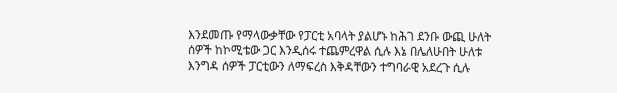እንደመጡ የማላውቃቸው የፓርቲ አባላት ያልሆኑ ከሕገ ደንቡ ውጪ ሁለት ሰዎች ከኮሚቴው ጋር እንዲሰሩ ተጨምረዋል ሲሉ እኔ በሌለሁበት ሁለቱ እንግዳ ሰዎች ፓርቲውን ለማፍረስ እቅዳቸውን ተግባራዊ አደረጉ ሲሉ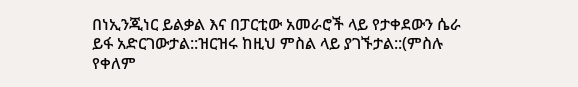በነኢንጂነር ይልቃል እና በፓርቲው አመራሮች ላይ የታቀደውን ሴራ ይፋ አድርገውታል::ዝርዝሩ ከዚህ ምስል ላይ ያገኙታል::(ምስሉ የቀለም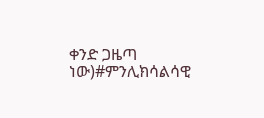ቀንድ ጋዜጣ ነው)#ምንሊክሳልሳዊ